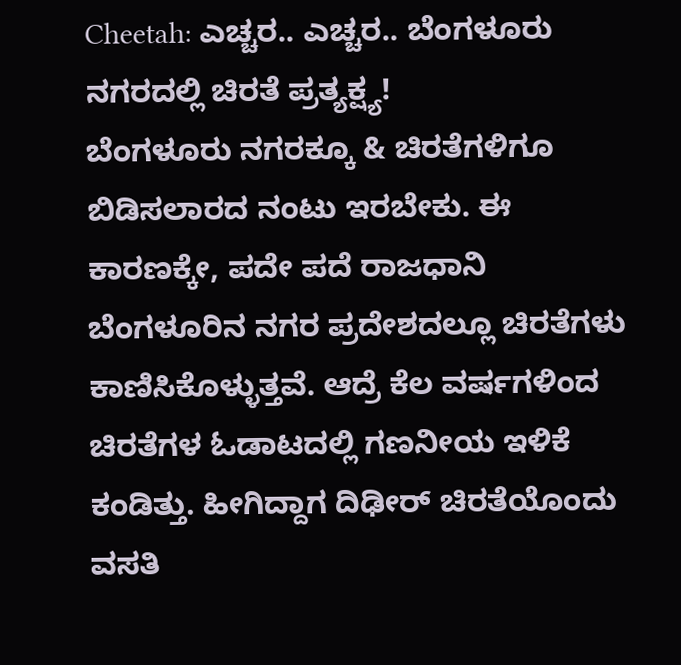Cheetah: ಎಚ್ಚರ.. ಎಚ್ಚರ.. ಬೆಂಗಳೂರು ನಗರದಲ್ಲಿ ಚಿರತೆ ಪ್ರತ್ಯಕ್ಷ್ಯ!
ಬೆಂಗಳೂರು ನಗರಕ್ಕೂ & ಚಿರತೆಗಳಿಗೂ ಬಿಡಿಸಲಾರದ ನಂಟು ಇರಬೇಕು. ಈ ಕಾರಣಕ್ಕೇ, ಪದೇ ಪದೆ ರಾಜಧಾನಿ ಬೆಂಗಳೂರಿನ ನಗರ ಪ್ರದೇಶದಲ್ಲೂ ಚಿರತೆಗಳು ಕಾಣಿಸಿಕೊಳ್ಳುತ್ತವೆ. ಆದ್ರೆ ಕೆಲ ವರ್ಷಗಳಿಂದ ಚಿರತೆಗಳ ಓಡಾಟದಲ್ಲಿ ಗಣನೀಯ ಇಳಿಕೆ ಕಂಡಿತ್ತು. ಹೀಗಿದ್ದಾಗ ದಿಢೀರ್ ಚಿರತೆಯೊಂದು ವಸತಿ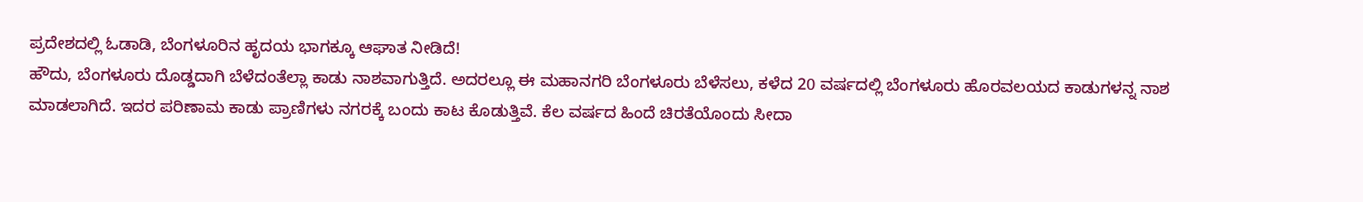ಪ್ರದೇಶದಲ್ಲಿ ಓಡಾಡಿ, ಬೆಂಗಳೂರಿನ ಹೃದಯ ಭಾಗಕ್ಕೂ ಆಘಾತ ನೀಡಿದೆ!
ಹೌದು, ಬೆಂಗಳೂರು ದೊಡ್ಡದಾಗಿ ಬೆಳೆದಂತೆಲ್ಲಾ ಕಾಡು ನಾಶವಾಗುತ್ತಿದೆ. ಅದರಲ್ಲೂ ಈ ಮಹಾನಗರಿ ಬೆಂಗಳೂರು ಬೆಳೆಸಲು, ಕಳೆದ 20 ವರ್ಷದಲ್ಲಿ ಬೆಂಗಳೂರು ಹೊರವಲಯದ ಕಾಡುಗಳನ್ನ ನಾಶ ಮಾಡಲಾಗಿದೆ. ಇದರ ಪರಿಣಾಮ ಕಾಡು ಪ್ರಾಣಿಗಳು ನಗರಕ್ಕೆ ಬಂದು ಕಾಟ ಕೊಡುತ್ತಿವೆ. ಕೆಲ ವರ್ಷದ ಹಿಂದೆ ಚಿರತೆಯೊಂದು ಸೀದಾ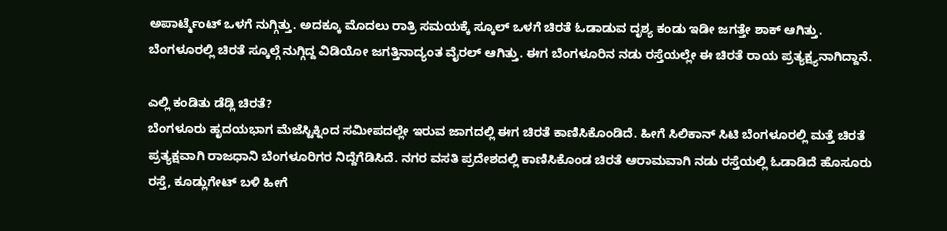ಅಪಾರ್ಟ್ಮೆಂಟ್ ಒಳಗೆ ನುಗ್ಗಿತ್ತು. ಅದಕ್ಕೂ ಮೊದಲು ರಾತ್ರಿ ಸಮಯಕ್ಕೆ ಸ್ಕೂಲ್ ಒಳಗೆ ಚಿರತೆ ಓಡಾಡುವ ದೃಶ್ಯ ಕಂಡು ಇಡೀ ಜಗತ್ತೇ ಶಾಕ್ ಆಗಿತ್ತು. ಬೆಂಗಳೂರಲ್ಲಿ ಚಿರತೆ ಸ್ಕೂಲ್ಗೆ ನುಗ್ಗಿದ್ದ ವಿಡಿಯೋ ಜಗತ್ತಿನಾದ್ಯಂತ ವೈರಲ್ ಆಗಿತ್ತು. ಈಗ ಬೆಂಗಳೂರಿನ ನಡು ರಸ್ತೆಯಲ್ಲೇ ಈ ಚಿರತೆ ರಾಯ ಪ್ರತ್ಯಕ್ಷ್ಯನಾಗಿದ್ದಾನೆ.

ಎಲ್ಲಿ ಕಂಡಿತು ಡೆಡ್ಲಿ ಚಿರತೆ?
ಬೆಂಗಳೂರು ಹೃದಯಭಾಗ ಮೆಜೆಸ್ಟಿಕ್ನಿಂದ ಸಮೀಪದಲ್ಲೇ ಇರುವ ಜಾಗದಲ್ಲಿ ಈಗ ಚಿರತೆ ಕಾಣಿಸಿಕೊಂಡಿದೆ. ಹೀಗೆ ಸಿಲಿಕಾನ್ ಸಿಟಿ ಬೆಂಗಳೂರಲ್ಲಿ ಮತ್ತೆ ಚಿರತೆ ಪ್ರತ್ಯಕ್ಷವಾಗಿ ರಾಜಧಾನಿ ಬೆಂಗಳೂರಿಗರ ನಿದ್ದೆಗೆಡಿಸಿದೆ. ನಗರ ವಸತಿ ಪ್ರದೇಶದಲ್ಲಿ ಕಾಣಿಸಿಕೊಂಡ ಚಿರತೆ ಆರಾಮವಾಗಿ ನಡು ರಸ್ತೆಯಲ್ಲಿ ಓಡಾಡಿದೆ ಹೊಸೂರು ರಸ್ತೆ, ಕೂಡ್ಲುಗೇಟ್ ಬಳಿ ಹೀಗೆ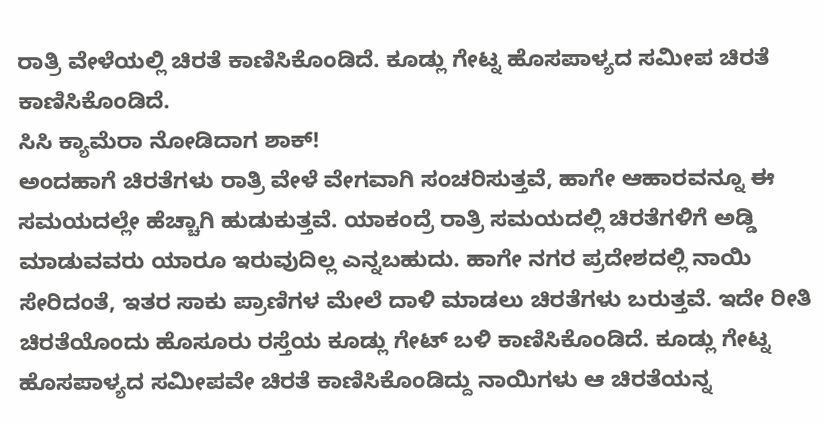ರಾತ್ರಿ ವೇಳೆಯಲ್ಲಿ ಚಿರತೆ ಕಾಣಿಸಿಕೊಂಡಿದೆ. ಕೂಡ್ಲು ಗೇಟ್ನ ಹೊಸಪಾಳ್ಯದ ಸಮೀಪ ಚಿರತೆ ಕಾಣಿಸಿಕೊಂಡಿದೆ.
ಸಿಸಿ ಕ್ಯಾಮೆರಾ ನೋಡಿದಾಗ ಶಾಕ್!
ಅಂದಹಾಗೆ ಚಿರತೆಗಳು ರಾತ್ರಿ ವೇಳೆ ವೇಗವಾಗಿ ಸಂಚರಿಸುತ್ತವೆ, ಹಾಗೇ ಆಹಾರವನ್ನೂ ಈ ಸಮಯದಲ್ಲೇ ಹೆಚ್ಚಾಗಿ ಹುಡುಕುತ್ತವೆ. ಯಾಕಂದ್ರೆ ರಾತ್ರಿ ಸಮಯದಲ್ಲಿ ಚಿರತೆಗಳಿಗೆ ಅಡ್ಡಿ ಮಾಡುವವರು ಯಾರೂ ಇರುವುದಿಲ್ಲ ಎನ್ನಬಹುದು. ಹಾಗೇ ನಗರ ಪ್ರದೇಶದಲ್ಲಿ ನಾಯಿ ಸೇರಿದಂತೆ, ಇತರ ಸಾಕು ಪ್ರಾಣಿಗಳ ಮೇಲೆ ದಾಳಿ ಮಾಡಲು ಚಿರತೆಗಳು ಬರುತ್ತವೆ. ಇದೇ ರೀತಿ ಚಿರತೆಯೊಂದು ಹೊಸೂರು ರಸ್ತೆಯ ಕೂಡ್ಲು ಗೇಟ್ ಬಳಿ ಕಾಣಿಸಿಕೊಂಡಿದೆ. ಕೂಡ್ಲು ಗೇಟ್ನ ಹೊಸಪಾಳ್ಯದ ಸಮೀಪವೇ ಚಿರತೆ ಕಾಣಿಸಿಕೊಂಡಿದ್ದು ನಾಯಿಗಳು ಆ ಚಿರತೆಯನ್ನ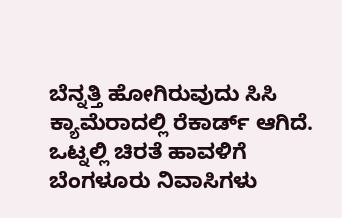ಬೆನ್ನತ್ತಿ ಹೋಗಿರುವುದು ಸಿಸಿ ಕ್ಯಾಮೆರಾದಲ್ಲಿ ರೆಕಾರ್ಡ್ ಆಗಿದೆ.
ಒಟ್ನಲ್ಲಿ ಚಿರತೆ ಹಾವಳಿಗೆ ಬೆಂಗಳೂರು ನಿವಾಸಿಗಳು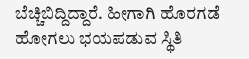ಬೆಚ್ಚಿಬಿದ್ದಿದ್ದಾರೆ. ಹೀಗಾಗಿ ಹೊರಗಡೆ ಹೋಗಲು ಭಯಪಡುವ ಸ್ಥಿತಿ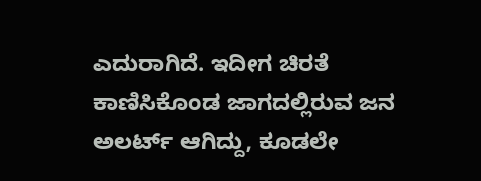ಎದುರಾಗಿದೆ. ಇದೀಗ ಚಿರತೆ ಕಾಣಿಸಿಕೊಂಡ ಜಾಗದಲ್ಲಿರುವ ಜನ ಅಲರ್ಟ್ ಆಗಿದ್ದು, ಕೂಡಲೇ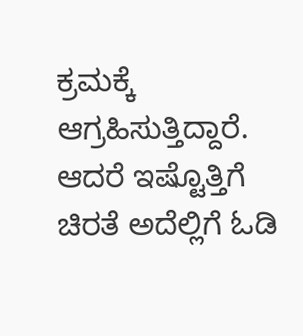ಕ್ರಮಕ್ಕೆ ಆಗ್ರಹಿಸುತ್ತಿದ್ದಾರೆ. ಆದರೆ ಇಷ್ಟೊತ್ತಿಗೆ ಚಿರತೆ ಅದೆಲ್ಲಿಗೆ ಓಡಿ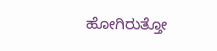ಹೋಗಿರುತ್ತೋ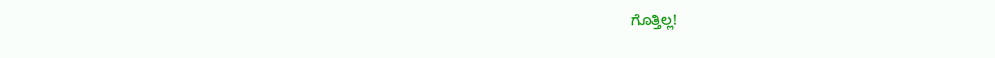ಗೊತ್ತಿಲ್ಲ!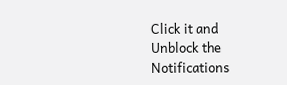Click it and Unblock the Notifications